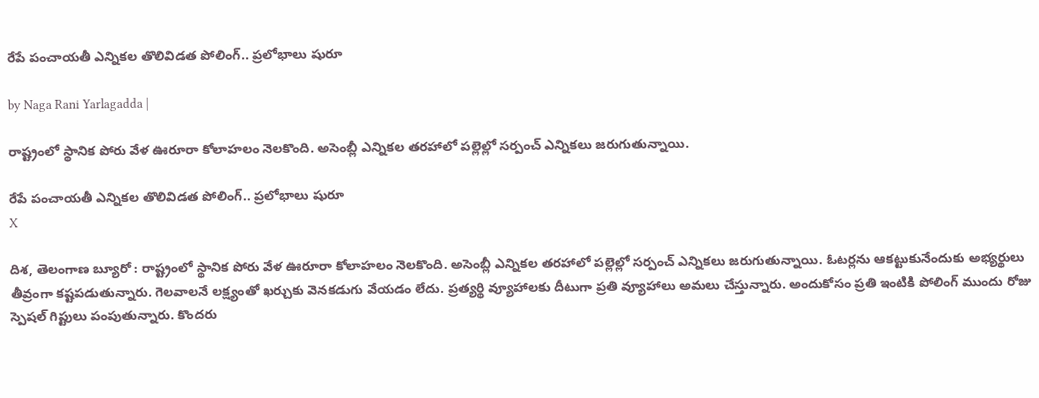రేపే పంచాయతీ ఎన్నికల తొలివిడత పోలింగ్.. ప్రలోభాలు షురూ

by Naga Rani Yarlagadda |

రాష్ట్రంలో స్థానిక పోరు వేళ ఊరూరా కోలాహలం నెలకొంది. అసెంబ్లీ ఎన్నికల తరహాలో పల్లెల్లో సర్పంచ్ ఎన్నికలు జరుగుతున్నాయి.

రేపే పంచాయతీ ఎన్నికల తొలివిడత పోలింగ్.. ప్రలోభాలు షురూ
X

దిశ, తెలంగాణ బ్యూరో : రాష్ట్రంలో స్థానిక పోరు వేళ ఊరూరా కోలాహలం నెలకొంది. అసెంబ్లీ ఎన్నికల తరహాలో పల్లెల్లో సర్పంచ్ ఎన్నికలు జరుగుతున్నాయి. ఓటర్లను ఆకట్టుకునేందుకు అభ్యర్థులు తీవ్రంగా కష్టపడుతున్నారు. గెలవాలనే లక్ష్యంతో ఖర్చుకు వెనకడుగు వేయడం లేదు. ప్రత్యర్థి వ్యూహాలకు దీటుగా ప్రతి వ్యూహాలు అమలు చేస్తున్నారు. అందుకోసం ప్రతి ఇంటికి పోలింగ్ ముందు రోజు స్పెషల్ గిప్టులు పంపుతున్నారు. కొందరు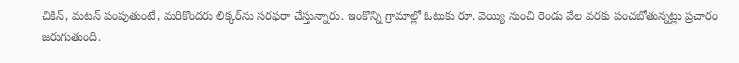చికిన్, మటన్ పంపుతుంటే, మరికొందరు లిక్కర్‌ను సరఫరా చేస్తున్నారు. ఇంకొన్ని గ్రామాల్లో ఓటుకు రూ. వెయ్యి నుంచి రెండు వేల వరకు పంచబోతున్నట్లు ప్రచారం జరుగుతుంది.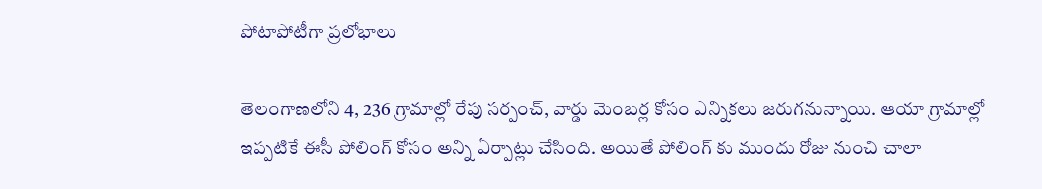పోటాపోటీగా ప్రలోభాలు

తెలంగాణలోని 4, 236 గ్రామాల్లో రేపు సర్పంచ్, వార్డు మెంబర్ల కోసం ఎన్నికలు జరుగనున్నాయి. ఆయా గ్రామాల్లో ఇప్పటికే ఈసీ పోలింగ్ కోసం అన్ని ఏర్పాట్లు చేసింది. అయితే పోలింగ్ కు ముందు రోజు నుంచి చాలా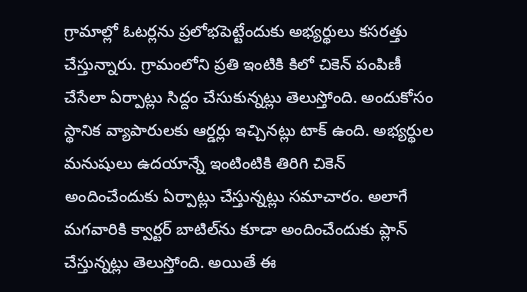గ్రామాల్లో ఓటర్లను ప్రలోభపెట్టేందుకు అభ్యర్థులు కసరత్తు చేస్తున్నారు. గ్రామంలోని ప్రతి ఇంటికి కిలో చికెన్ పంపిణీ చేసేలా ఏర్పాట్లు సిద్దం చేసుకున్నట్లు తెలుస్తోంది. అందుకోసం స్థానిక వ్యాపారులకు ఆర్డర్లు ఇచ్చినట్లు టాక్ ఉంది. అభ్యర్థుల మనుషులు ఉదయాన్నే ఇంటింటికి తిరిగి చికెన్ అందించేందుకు ఏర్పాట్లు చేస్తున్నట్లు సమాచారం. అలాగే మగవారికి క్వార్టర్ బాటిల్‌ను కూడా అందించేందుకు ప్లాన్ చేస్తున్నట్లు తెలుస్తోంది. అయితే ఈ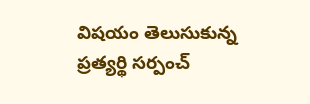విషయం తెలుసుకున్న ప్రత్యర్థి సర్పంచ్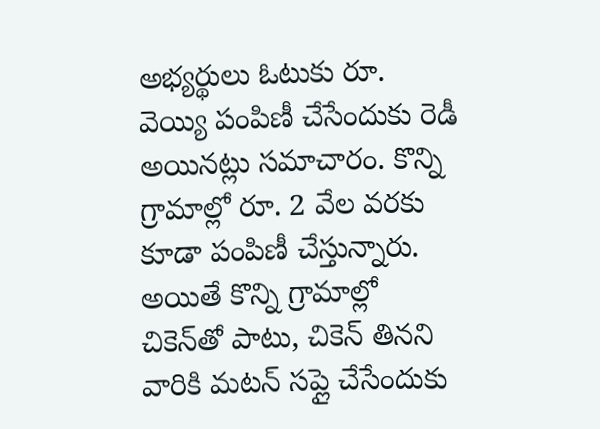అభ్యర్థులు ఓటుకు రూ. వెయ్యి పంపిణీ చేసేందుకు రెడీ అయినట్లు సమాచారం. కొన్ని గ్రామాల్లో రూ. 2 వేల వరకు కూడా పంపిణీ చేస్తున్నారు. అయితే కొన్ని గ్రామాల్లో చికెన్‌తో పాటు, చికెన్ తినని వారికి మటన్ సప్లై చేసేందుకు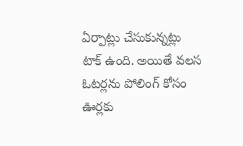ఏర్పాట్లు చేసుకున్నట్లు టాక్ ఉంది. అయితే వలస ఓటర్లను పోలింగ్‌ కోసం ఊర్లకు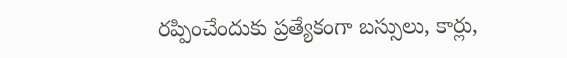రప్పించేందుకు ప్రత్యేకంగా బస్సులు, కార్లు,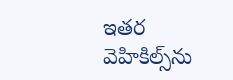ఇతర వెహికిల్స్‌ను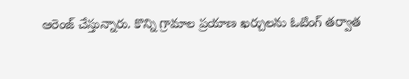ఆరెంజ్ చేస్తున్నారు. కొన్ని గ్రామాల ప్రయాణ ఖర్చులను ఓటింగ్ తర్వాత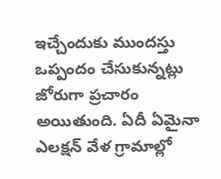ఇచ్చేందుకు ముందస్తు ఒప్పందం చేసుకున్నట్లు జోరుగా ప్రచారం అయితుంది. ఏదీ ఏమైనా ఎలక్షన్ వేళ గ్రామాల్లో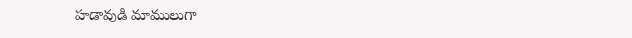హడావుడి మాములుగా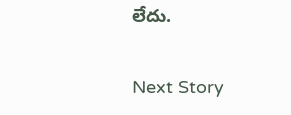లేదు.

Next Story